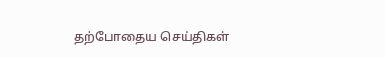தற்போதைய செய்திகள்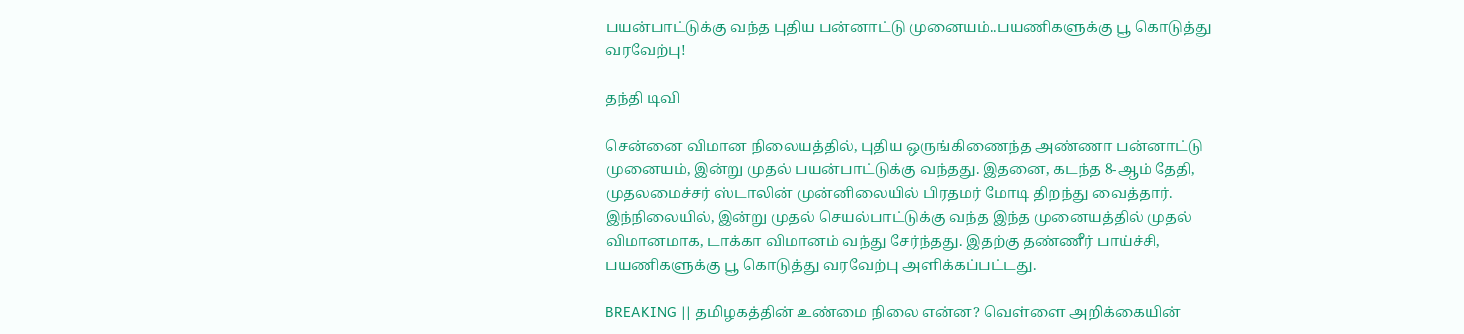பயன்பாட்டுக்கு வந்த புதிய பன்னாட்டு முனையம்..பயணிகளுக்கு பூ கொடுத்து வரவேற்பு!

தந்தி டிவி

சென்னை விமான நிலையத்தில், புதிய ஒருங்கிணைந்த அண்ணா பன்னாட்டு முனையம், இன்று முதல் பயன்பாட்டுக்கு வந்தது. இதனை, கடந்த 8-ஆம் தேதி, முதலமைச்சர் ஸ்டாலின் முன்னிலையில் பிரதமர் மோடி திறந்து வைத்தார். இந்நிலையில், இன்று முதல் செயல்பாட்டுக்கு வந்த இந்த முனையத்தில் முதல் விமானமாக, டாக்கா விமானம் வந்து சேர்ந்தது. இதற்கு தண்ணீர் பாய்ச்சி, பயணிகளுக்கு பூ கொடுத்து வரவேற்பு அளிக்கப்பட்டது.

BREAKING || தமிழகத்தின் உண்மை நிலை என்ன? வெள்ளை அறிக்கையின்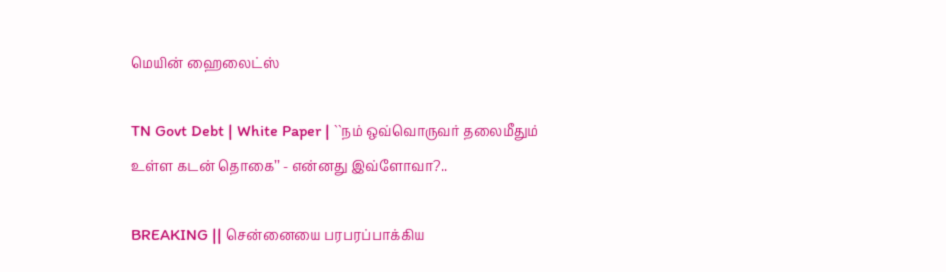மெயின் ஹைலைட்ஸ்

TN Govt Debt | White Paper | ``நம் ஒவ்வொருவர் தலைமீதும் உள்ள கடன் தொகை’’ - என்னது இவ்ளோவா?..

BREAKING || சென்னையை பரபரப்பாக்கிய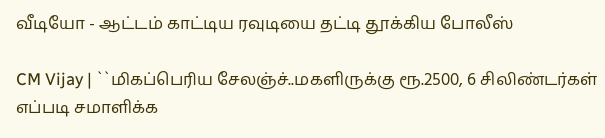வீடியோ - ஆட்டம் காட்டிய ரவுடியை தட்டி தூக்கிய போலீஸ்

CM Vijay | ``மிகப்பெரிய சேலஞ்ச்..மகளிருக்கு ரூ.2500, 6 சிலிண்டர்கள் எப்படி சமாளிக்க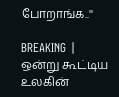போறாங்க..''

BREAKING | ஒன்று கூட்டிய உலகின்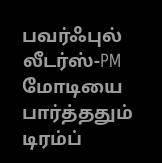பவர்ஃபுல் லீடர்ஸ்-PM மோடியை பார்த்ததும் டிரம்ப்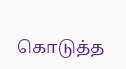கொடுத்த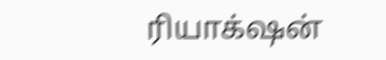ரியாக்‌ஷன்